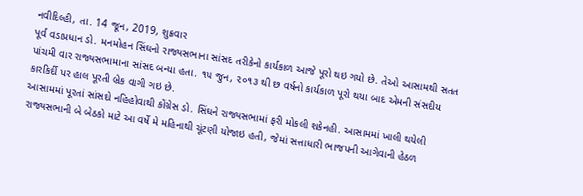નવીદિલ્હી, તા. 14 જૂન, 2019, શુક્રવાર
પૂર્વ વડાપ્રધાન ડો. મનમોહન સિંઘનો રાજ્યસભાના સાંસદ તરીકેનો કાર્યકાળ આજે પૂરો થઇ ગયો છે. તેઓ આસામથી સતત પાંચમી વાર રાજ્યસભામાના સાંસદ બન્યા હતા. ૧૫ જુન, ૨૦૧૩ થી છ વર્ષનો કાર્યકાળ પૂરો થયા બાદ એમની સંસદીય કારકિર્દી પર હાલ પૂરતી બ્રેક વાગી ગઇ છે.
આસામમાં પૂરતાં સાંસદો નહિહોવાથી કોંગ્રેસ ડો. સિંઘને રાજ્યસભામાં ફરી મોકલી શકેનહી. આસામમાં ખાલી થયેલી રાજ્યસભાની બે બેઠકો માટે આ વર્ષે મે મહિનાથી ચૂંટણી યોજાઇ હતી, જેમાં સત્તાધારી ભાજપની આગેવાની હેઠળ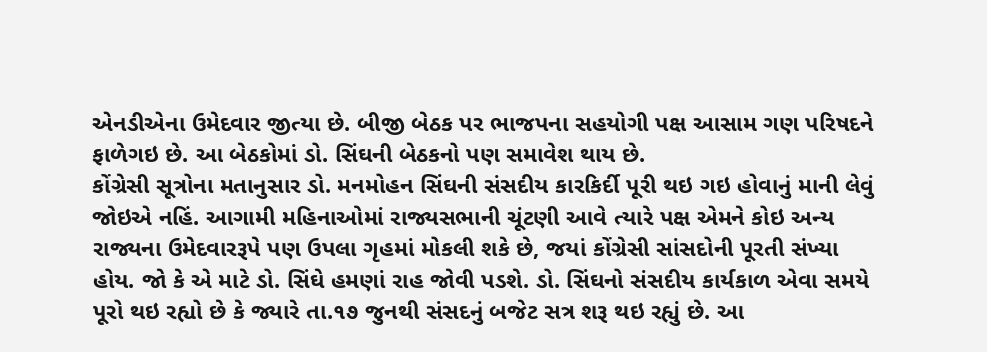એનડીએના ઉમેદવાર જીત્યા છે. બીજી બેઠક પર ભાજપના સહયોગી પક્ષ આસામ ગણ પરિષદને ફાળેગઇ છે. આ બેઠકોમાં ડો. સિંઘની બેઠકનો પણ સમાવેશ થાય છે.
કોંગ્રેસી સૂત્રોના મતાનુસાર ડો. મનમોહન સિંઘની સંસદીય કારકિર્દી પૂરી થઇ ગઇ હોવાનું માની લેવું જોઇએ નહિં. આગામી મહિનાઓમાં રાજ્યસભાની ચૂંટણી આવે ત્યારે પક્ષ એમને કોઇ અન્ય રાજ્યના ઉમેદવારરૂપે પણ ઉપલા ગૃહમાં મોકલી શકે છે, જયાં કોંગ્રેસી સાંસદોની પૂરતી સંખ્યા હોય. જો કે એ માટે ડો. સિંઘે હમણાં રાહ જોવી પડશે. ડો. સિંઘનો સંસદીય કાર્યકાળ એવા સમયે પૂરો થઇ રહ્યો છે કે જ્યારે તા.૧૭ જુનથી સંસદનું બજેટ સત્ર શરૂ થઇ રહ્યું છે. આ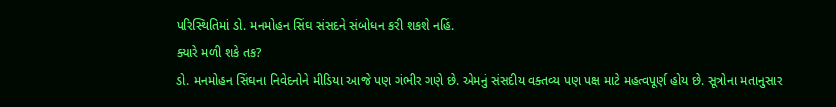પરિસ્થિતિમાં ડો. મનમોહન સિંઘ સંસદને સંબોધન કરી શકશે નહિં.
ક્યારે મળી શકે તક?
ડો. મનમોહન સિંઘના નિવેદનોને મીડિયા આજે પણ ગંભીર ગણે છે. એમનું સંસદીય વક્તવ્ય પણ પક્ષ માટે મહત્વપૂર્ણ હોય છે. સૂત્રોના મતાનુસાર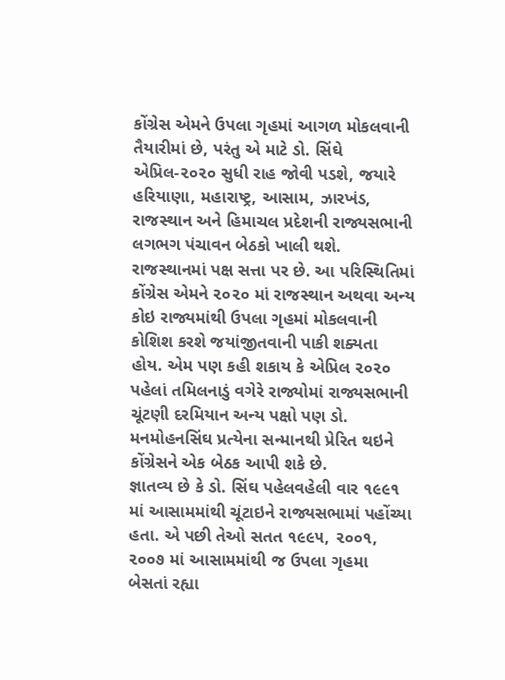કોંગ્રેસ એમને ઉપલા ગૃહમાં આગળ મોકલવાની તૈયારીમાં છે, પરંતુ એ માટે ડો. સિંઘે એપ્રિલ-૨૦૨૦ સુધી રાહ જોવી પડશે, જયારે હરિયાણા, મહારાષ્ટ્ર, આસામ, ઝારખંડ, રાજસ્થાન અને હિમાચલ પ્રદેશની રાજ્યસભાની લગભગ પંચાવન બેઠકો ખાલી થશે.
રાજસ્થાનમાં પક્ષ સત્તા પર છે. આ પરિસ્થિતિમાં કોંગ્રેસ એમને ૨૦૨૦ માં રાજસ્થાન અથવા અન્ય કોઇ રાજ્યમાંથી ઉપલા ગૃહમાં મોકલવાની કોશિશ કરશે જયાંજીતવાની પાકી શક્યતા હોય. એમ પણ કહી શકાય કે એપ્રિલ ૨૦૨૦ પહેલાં તમિલનાડું વગેરે રાજ્યોમાં રાજ્યસભાની ચૂંટણી દરમિયાન અન્ય પક્ષો પણ ડો. મનમોહનસિંઘ પ્રત્યેના સન્માનથી પ્રેરિત થઇને કોંગ્રેસને એક બેઠક આપી શકે છે.
જ્ઞાતવ્ય છે કે ડો. સિંઘ પહેલવહેલી વાર ૧૯૯૧ માં આસામમાંથી ચૂંટાઇને રાજ્યસભામાં પહોંચ્યા હતા. એ પછી તેઓ સતત ૧૯૯૫, ૨૦૦૧, ૨૦૦૭ માં આસામમાંથી જ ઉપલા ગૃહમા બેસતાં રહ્યા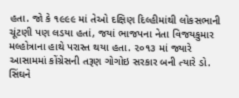હતા. જો કે ૧૯૯૯ માં તેઓ દક્ષિણ દિલ્હીમાંથી લોકસભાની ચૂંટણી પણ લડયા હતાં, જયાં ભાજપના નેતા વિજયકુમાર મલ્હોત્રાના હાથે પરાસ્ત થયા હતા. ૨૦૧૩ માં જ્યારે આસામમાં કોંગ્રેસની તરૂણ ગોગોઇ સરકાર બની ત્યારે ડો. સિંઘને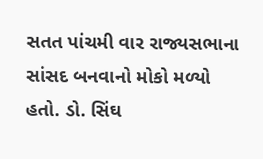સતત પાંચમી વાર રાજ્યસભાના સાંસદ બનવાનો મોકો મળ્યો હતો. ડો. સિંઘ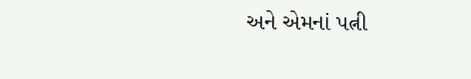અને એમનાં પત્ની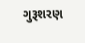ગુરૂશરણ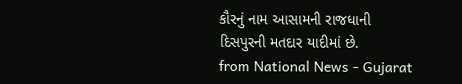કૌરનું નામ આસામની રાજધાની દિસપુરની મતદાર યાદીમાં છે.
from National News - Gujarat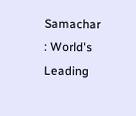Samachar : World's Leading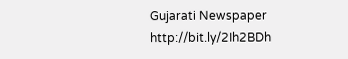Gujarati Newspaper http://bit.ly/2Ih2BDh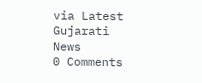via Latest Gujarati News
0 Comments